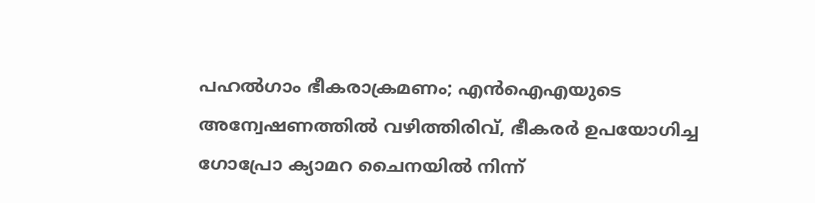പഹൽഗാം ഭീകരാക്രമണം; എൻഐഎയുടെ അന്വേഷണത്തില്‍ വഴിത്തിരിവ്, ഭീകരർ ഉപയോഗിച്ച ഗോപ്രോ ക്യാമറ ചൈനയിൽ നിന്ന്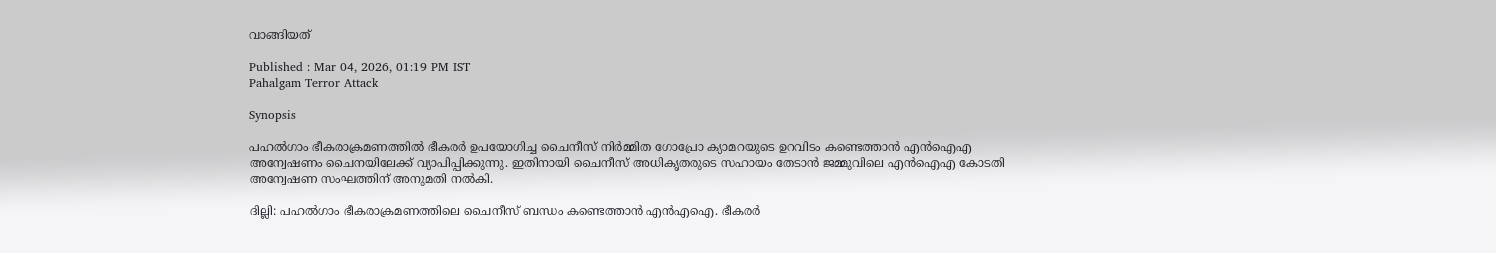വാങ്ങിയത്

Published : Mar 04, 2026, 01:19 PM IST
Pahalgam Terror Attack

Synopsis

പഹൽഗാം ഭീകരാക്രമണത്തിൽ ഭീകരർ ഉപയോഗിച്ച ചൈനീസ് നിർമ്മിത ഗോപ്രോ ക്യാമറയുടെ ഉറവിടം കണ്ടെത്താൻ എൻഐഎ അന്വേഷണം ചൈനയിലേക്ക് വ്യാപിപ്പിക്കുന്നു. ഇതിനായി ചൈനീസ് അധികൃതരുടെ സഹായം തേടാൻ ജമ്മുവിലെ എൻഐഎ കോടതി അന്വേഷണ സംഘത്തിന് അനുമതി നൽകി.

ദില്ലി: പഹൽഗാം ഭീകരാക്രമണത്തിലെ ചൈനീസ് ബന്ധം കണ്ടെത്താൻ എൻഎഐ. ഭീകരർ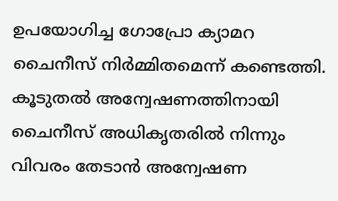ഉപയോഗിച്ച ഗോപ്രോ ക്യാമറ ചൈനീസ് നിർമ്മിതമെന്ന് കണ്ടെത്തി. കൂടുതൽ അന്വേഷണത്തിനായി ചൈനീസ് അധികൃതരിൽ നിന്നും വിവരം തേടാൻ അന്വേഷണ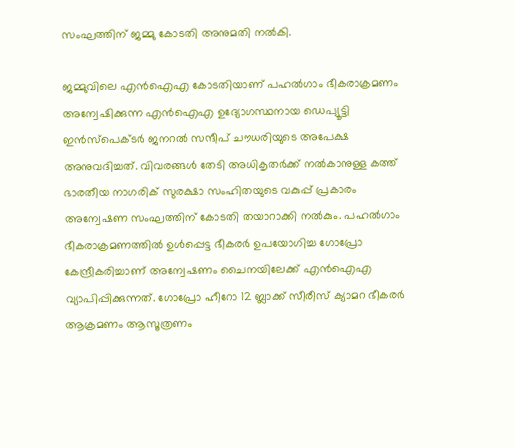സംഘത്തിന് ജമ്മു കോടതി അനുമതി നൽകി.

ജമ്മുവിലെ എൻഐഎ കോടതിയാണ് പഹൽഗാം ഭീകരാക്രമണം അന്വേഷിക്കുന്ന എൻഐഎ ഉദ്യോഗസ്ഥനായ ഡെപ്യൂട്ടി ഇൻസ്പെക്ടർ ജനറൽ സന്ദീപ് ചൗധരിയുടെ അപേക്ഷ അനുവദിച്ചത്. വിവരങ്ങൾ തേടി അധികൃതർക്ക് നൽകാനുള്ള കത്ത് ഭാരതീയ നാഗരിക് സുരക്ഷാ സംഹിതയുടെ വകുപ്പ് പ്രകാരം അന്വേഷണ സംഘത്തിന് കോടതി തയാറാക്കി നൽകും. പഹൽഗാം ഭീകരാക്രമണത്തിൽ ഉൾപ്പെട്ട ഭീകരർ ഉപയോഗിച്ച ഗോപ്രോ കേന്ദ്രീകരിച്ചാണ് അന്വേഷണം ചൈനയിലേക്ക് എൻഐഎ വ്യാപിപ്പിക്കുന്നത്. ഗോപ്രോ ഹീറോ 12 ബ്ലാക്ക് സീരീസ് ക്യാമറ ഭീകരർ ആക്രമണം ആസൂത്രണം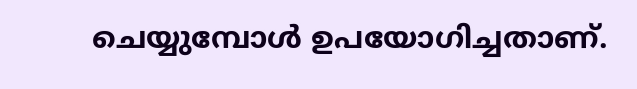ചെയ്യുമ്പോൾ ഉപയോഗിച്ചതാണ്.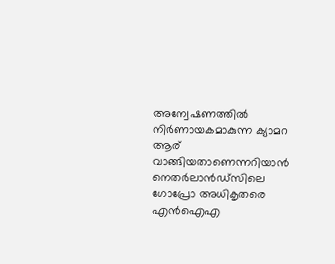അന്വേഷണത്തിൽ നിർണായകമാകുന്ന ക്യാമറ ആര് വാങ്ങിയതാണെന്നറിയാൻ നെതർലാൻഡ്സിലെ ഗോപ്രോ അധികൃതരെ എൻഐഎ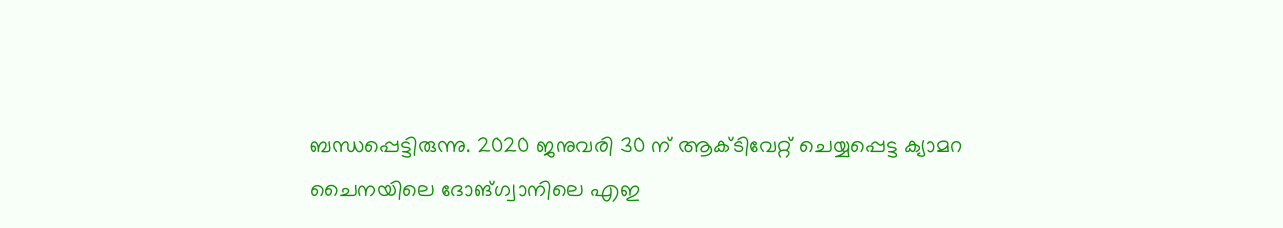ബന്ധപ്പെട്ടിരുന്നു. 2020 ജനുവരി 30 ന് ആക്ടിവേറ്റ് ചെയ്യപ്പെട്ട ക്യാമറ ചൈനയിലെ ദോങ്ഗ്വാനിലെ എഇ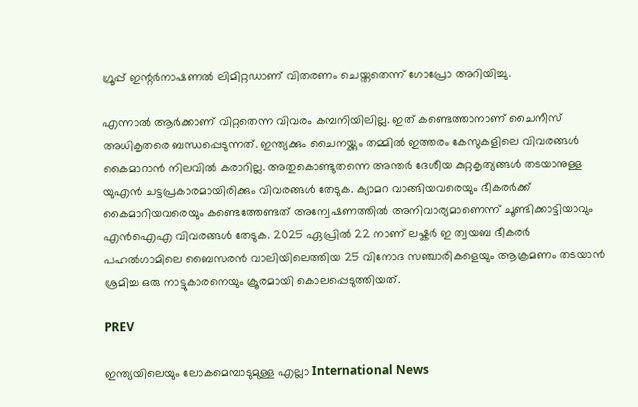ഗ്രൂപ്പ് ഇന്റർനാഷണൽ ലിമിറ്റഡാണ് വിതരണം ചെയ്തതെന്ന് ഗോപ്രോ അറിയിച്ചു.

എന്നാൽ ആർക്കാണ് വിറ്റതെന്ന വിവരം കമ്പനിയിലില്ല. ഇത് കണ്ടെത്താനാണ് ചൈനീസ് അധികൃതരെ ബന്ധപ്പെടുന്നത്. ഇന്ത്യക്കും ചൈനയ്ക്കും തമ്മിൽ ഇത്തരം കേസുകളിലെ വിവരങ്ങൾ കൈമാറാൻ നിലവില്‍ കരാറില്ല. അതുകൊണ്ടുതന്നെ അന്തർ ദേശീയ കുറ്റകൃത്യങ്ങൾ തടയാനുള്ള യുഎൻ ചട്ടപ്രകാരമായിരിക്കും വിവരങ്ങൾ തേടുക. ക്യാമറ വാങ്ങിയവരെയും ഭീകരർക്ക് കൈമാറിയവരെയും കണ്ടെത്തേണ്ടത് അന്വേഷണത്തിൽ അനിവാര്യമാണെന്ന് ചൂണ്ടിക്കാട്ടിയാവും എൻഐഎ വിവരങ്ങൾ തേടുക. 2025 ഏപ്രിൽ 22 നാണ് ലഷ്കർ ഇ ത്വയബ ഭീകരർ പഹൽഗാമിലെ ബൈസരൻ വാലിയിലെത്തിയ 25 വിനോദ സഞ്ചാരികളെയും ആക്രമണം തടയാൻ ശ്രമിച്ച ഒരു നാട്ടുകാരനെയും ക്രൂരമായി കൊലപ്പെടുത്തിയത്.

PREV

ഇന്ത്യയിലെയും ലോകമെമ്പാടുമുള്ള എല്ലാ International News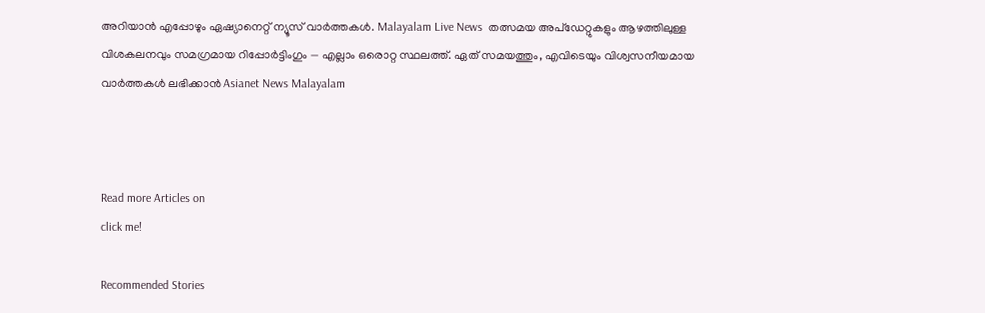അറിയാൻ എപ്പോഴും ഏഷ്യാനെറ്റ് ന്യൂസ് വാർത്തകൾ. Malayalam Live News  തത്സമയ അപ്‌ഡേറ്റുകളും ആഴത്തിലുള്ള വിശകലനവും സമഗ്രമായ റിപ്പോർട്ടിംഗും — എല്ലാം ഒരൊറ്റ സ്ഥലത്ത്. ഏത് സമയത്തും, എവിടെയും വിശ്വസനീയമായ വാർത്തകൾ ലഭിക്കാൻ Asianet News Malayalam



Read more Articles on
click me!

Recommended Stories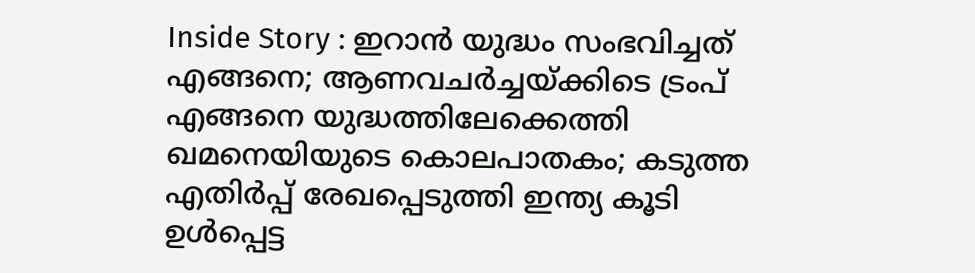Inside Story : ഇറാന്‍ യുദ്ധം സംഭവിച്ചത് എങ്ങനെ; ആണവചര്‍ച്ചയ്ക്കിടെ ട്രംപ് എങ്ങനെ യുദ്ധത്തിലേക്കെത്തി
ഖമനെയിയുടെ കൊലപാതകം; കടുത്ത എതിർപ്പ് രേഖപ്പെടുത്തി ഇന്ത്യ കൂടി ഉൾപ്പെട്ട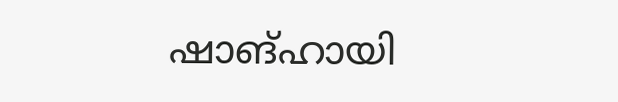ഷാങ്ഹായി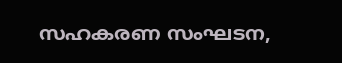സഹകരണ സംഘടന,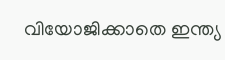വിയോജിക്കാതെ ഇന്ത്യ